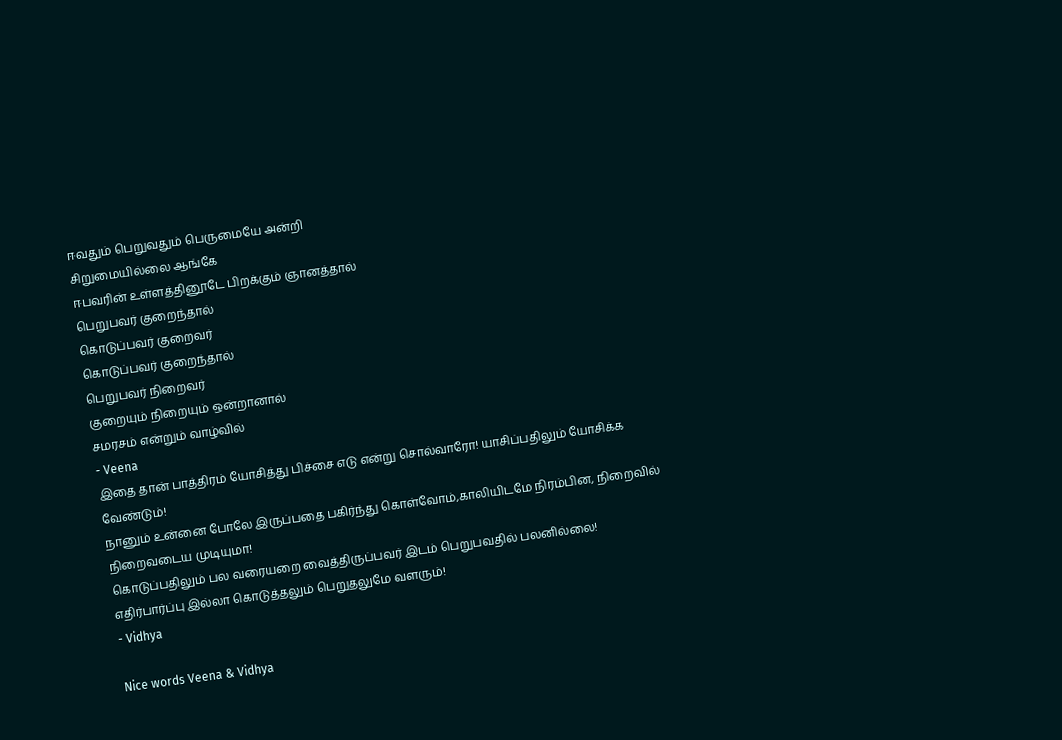ஈவதும் பெறுவதும் பெருமையே அன்றி
சிறுமையில்லை ஆங்கே
ஈபவரின் உள்ளத்தினூடே பிறக்கும் ஞானத்தால்
பெறுபவர் குறைந்தால்
கொடுப்பவர் குறைவர்
கொடுப்பவர் குறைந்தால்
பெறுபவர் நிறைவர்
குறையும் நிறையும் ஒன்றானால்
சமரசம் என்றும் வாழ்வில்
- Veena
இதை தான் பாத்திரம் யோசித்து பிச்சை எடு என்று சொல்வாரோ! யாசிப்பதிலும் யோசிக்க வேண்டும்!
நானும் உன்னை போலே இருப்பதை பகிர்ந்து கொள்வோம்,காலியிடமே நிரம்பின, நிறைவில் நிறைவடைய முடியுமா!
கொடுப்பதிலும் பல வரையறை வைத்திருப்பவர் இடம் பெறுபவதில் பலனில்லை!
எதிர்பார்ப்பு இல்லா கொடுத்தலும் பெறுதலுமே வளரும்!
- Vidhya

Nice words Veena & Vidhya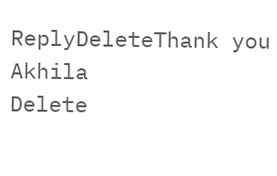ReplyDeleteThank you Akhila
Delete